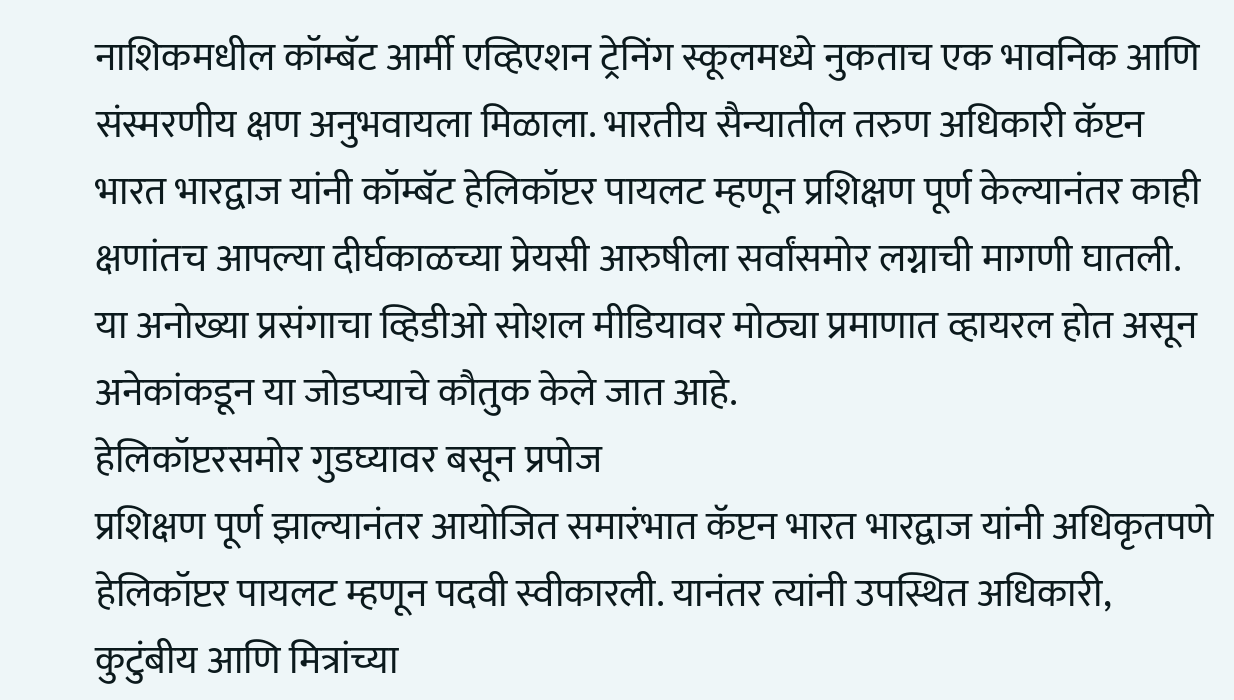नाशिकमधील कॉम्बॅट आर्मी एव्हिएशन ट्रेनिंग स्कूलमध्ये नुकताच एक भावनिक आणि संस्मरणीय क्षण अनुभवायला मिळाला. भारतीय सैन्यातील तरुण अधिकारी कॅप्टन भारत भारद्वाज यांनी कॉम्बॅट हेलिकॉप्टर पायलट म्हणून प्रशिक्षण पूर्ण केल्यानंतर काही क्षणांतच आपल्या दीर्घकाळच्या प्रेयसी आरुषीला सर्वांसमोर लग्नाची मागणी घातली. या अनोख्या प्रसंगाचा व्हिडीओ सोशल मीडियावर मोठ्या प्रमाणात व्हायरल होत असून अनेकांकडून या जोडप्याचे कौतुक केले जात आहे.
हेलिकॉप्टरसमोर गुडघ्यावर बसून प्रपोज
प्रशिक्षण पूर्ण झाल्यानंतर आयोजित समारंभात कॅप्टन भारत भारद्वाज यांनी अधिकृतपणे हेलिकॉप्टर पायलट म्हणून पदवी स्वीकारली. यानंतर त्यांनी उपस्थित अधिकारी, कुटुंबीय आणि मित्रांच्या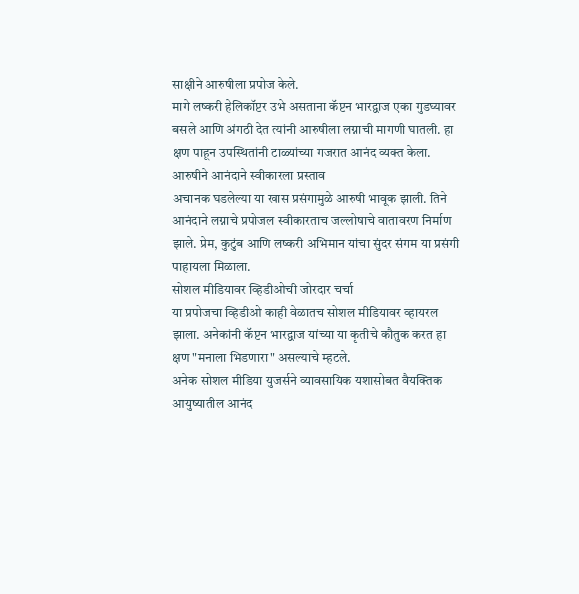साक्षीने आरुषीला प्रपोज केले.
मागे लष्करी हेलिकॉप्टर उभे असताना कॅप्टन भारद्वाज एका गुडघ्यावर बसले आणि अंगठी देत त्यांनी आरुषीला लग्नाची मागणी घातली. हा क्षण पाहून उपस्थितांनी टाळ्यांच्या गजरात आनंद व्यक्त केला.
आरुषीने आनंदाने स्वीकारला प्रस्ताव
अचानक घडलेल्या या खास प्रसंगामुळे आरुषी भावूक झाली. तिने आनंदाने लग्नाचे प्रपोजल स्वीकारताच जल्लोषाचे वातावरण निर्माण झाले. प्रेम, कुटुंब आणि लष्करी अभिमान यांचा सुंदर संगम या प्रसंगी पाहायला मिळाला.
सोशल मीडियावर व्हिडीओची जोरदार चर्चा
या प्रपोजचा व्हिडीओ काही वेळातच सोशल मीडियावर व्हायरल झाला. अनेकांनी कॅप्टन भारद्वाज यांच्या या कृतीचे कौतुक करत हा क्षण "मनाला भिडणारा" असल्याचे म्हटले.
अनेक सोशल मीडिया युजर्सने व्यावसायिक यशासोबत वैयक्तिक आयुष्यातील आनंद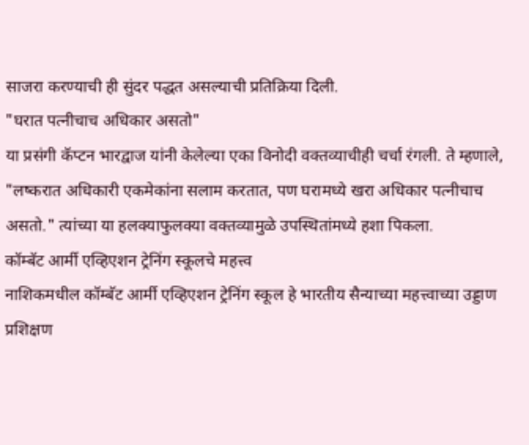साजरा करण्याची ही सुंदर पद्धत असल्याची प्रतिक्रिया दिली.
"घरात पत्नीचाच अधिकार असतो"
या प्रसंगी कॅप्टन भारद्वाज यांनी केलेल्या एका विनोदी वक्तव्याचीही चर्चा रंगली. ते म्हणाले, "लष्करात अधिकारी एकमेकांना सलाम करतात, पण घरामध्ये खरा अधिकार पत्नीचाच असतो." त्यांच्या या हलक्याफुलक्या वक्तव्यामुळे उपस्थितांमध्ये हशा पिकला.
कॉम्बॅट आर्मी एव्हिएशन ट्रेनिंग स्कूलचे महत्त्व
नाशिकमधील कॉम्बॅट आर्मी एव्हिएशन ट्रेनिंग स्कूल हे भारतीय सैन्याच्या महत्त्वाच्या उड्डाण प्रशिक्षण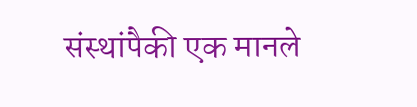संस्थांपैकी एक मानले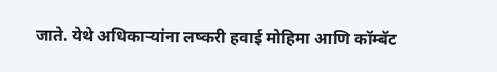जाते. येथे अधिकाऱ्यांना लष्करी हवाई मोहिमा आणि कॉम्बॅट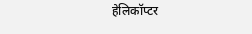हेलिकॉप्टर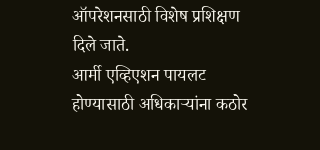ऑपरेशनसाठी विशेष प्रशिक्षण दिले जाते.
आर्मी एव्हिएशन पायलट होण्यासाठी अधिकाऱ्यांना कठोर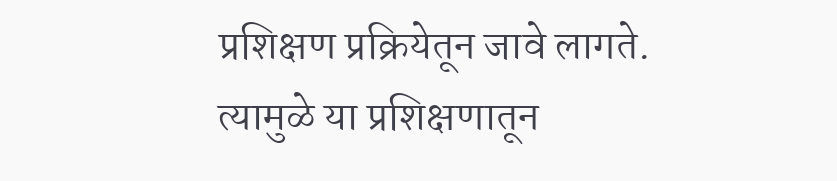प्रशिक्षण प्रक्रियेतून जावे लागते. त्यामुळे या प्रशिक्षणातून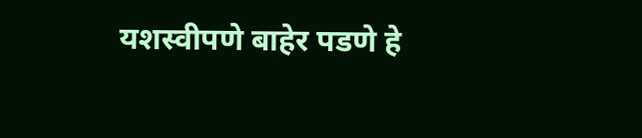यशस्वीपणे बाहेर पडणे हे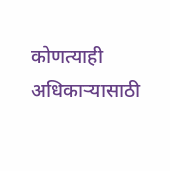कोणत्याही अधिकाऱ्यासाठी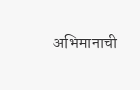अभिमानाची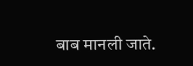बाब मानली जाते.